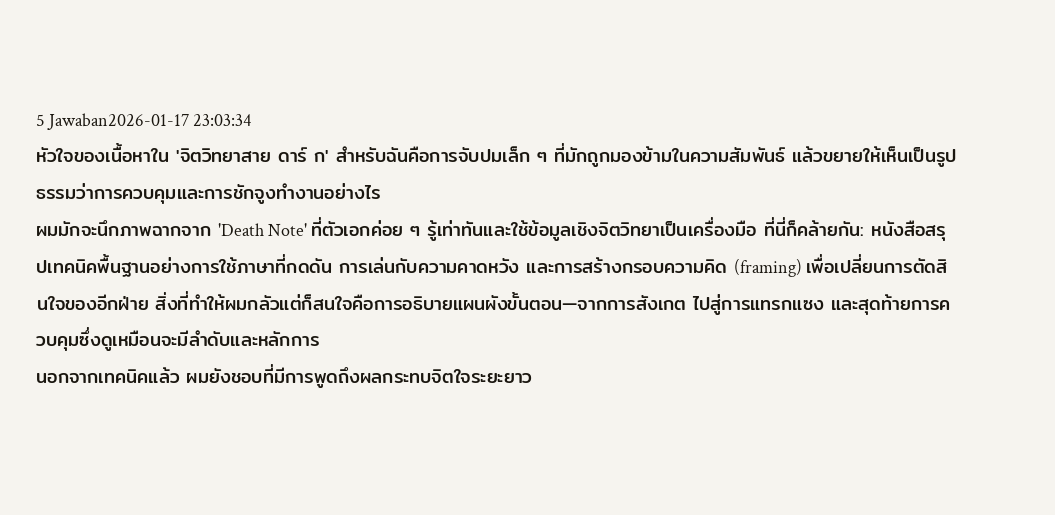5 Jawaban2026-01-17 23:03:34
หัวใจของเนื้อหาใน 'จิตวิทยาสาย ดาร์ ก' สำหรับฉันคือการจับปมเล็ก ๆ ที่มักถูกมองข้ามในความสัมพันธ์ แล้วขยายให้เห็นเป็นรูปธรรมว่าการควบคุมและการชักจูงทำงานอย่างไร
ผมมักจะนึกภาพฉากจาก 'Death Note' ที่ตัวเอกค่อย ๆ รู้เท่าทันและใช้ข้อมูลเชิงจิตวิทยาเป็นเครื่องมือ ที่นี่ก็คล้ายกัน: หนังสือสรุปเทคนิคพื้นฐานอย่างการใช้ภาษาที่กดดัน การเล่นกับความคาดหวัง และการสร้างกรอบความคิด (framing) เพื่อเปลี่ยนการตัดสินใจของอีกฝ่าย สิ่งที่ทำให้ผมกลัวแต่ก็สนใจคือการอธิบายแผนผังขั้นตอน—จากการสังเกต ไปสู่การแทรกแซง และสุดท้ายการควบคุมซึ่งดูเหมือนจะมีลำดับและหลักการ
นอกจากเทคนิคแล้ว ผมยังชอบที่มีการพูดถึงผลกระทบจิตใจระยะยาว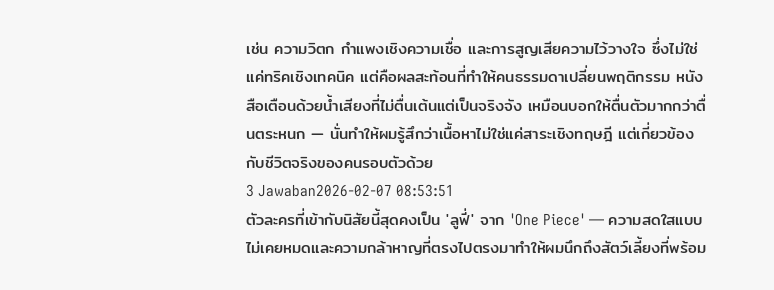เช่น ความวิตก กำแพงเชิงความเชื่อ และการสูญเสียความไว้วางใจ ซึ่งไม่ใช่แค่ทริคเชิงเทคนิค แต่คือผลสะท้อนที่ทำให้คนธรรมดาเปลี่ยนพฤติกรรม หนังสือเตือนด้วยน้ำเสียงที่ไม่ตื่นเต้นแต่เป็นจริงจัง เหมือนบอกให้ตื่นตัวมากกว่าตื่นตระหนก — นั่นทำให้ผมรู้สึกว่าเนื้อหาไม่ใช่แค่สาระเชิงทฤษฎี แต่เกี่ยวข้องกับชีวิตจริงของคนรอบตัวด้วย
3 Jawaban2026-02-07 08:53:51
ตัวละครที่เข้ากับนิสัยนี้สุดคงเป็น 'ลูฟี่' จาก 'One Piece' — ความสดใสแบบไม่เคยหมดและความกล้าหาญที่ตรงไปตรงมาทำให้ผมนึกถึงสัตว์เลี้ยงที่พร้อม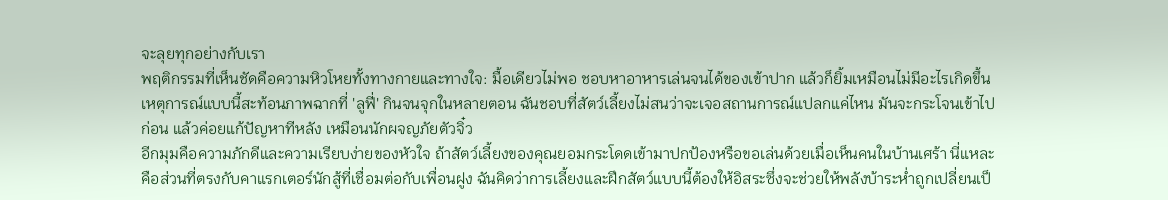จะลุยทุกอย่างกับเรา
พฤติกรรมที่เห็นชัดคือความหิวโหยทั้งทางกายและทางใจ: มื้อเดียวไม่พอ ชอบหาอาหารเล่นจนได้ของเข้าปาก แล้วก็ยิ้มเหมือนไม่มีอะไรเกิดขึ้น เหตุการณ์แบบนี้สะท้อนภาพฉากที่ 'ลูฟี่' กินจนจุกในหลายตอน ฉันชอบที่สัตว์เลี้ยงไม่สนว่าจะเจอสถานการณ์แปลกแค่ไหน มันจะกระโจนเข้าไปก่อน แล้วค่อยแก้ปัญหาทีหลัง เหมือนนักผจญภัยตัวจิ๋ว
อีกมุมคือความภักดีและความเรียบง่ายของหัวใจ ถ้าสัตว์เลี้ยงของคุณยอมกระโดดเข้ามาปกป้องหรือขอเล่นด้วยเมื่อเห็นคนในบ้านเศร้า นี่แหละคือส่วนที่ตรงกับคาแรกเตอร์นักสู้ที่เชื่อมต่อกับเพื่อนฝูง ฉันคิดว่าการเลี้ยงและฝึกสัตว์แบบนี้ต้องให้อิสระซึ่งจะช่วยให้พลังบ้าระห่ำถูกเปลี่ยนเป็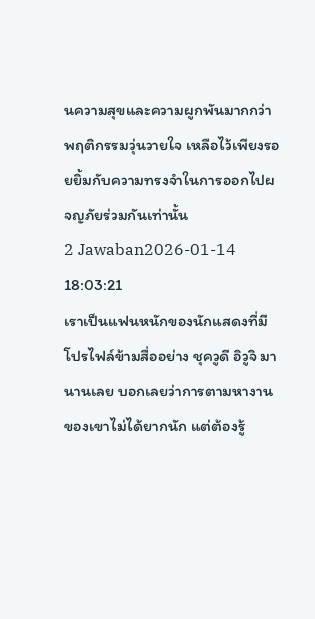นความสุขและความผูกพันมากกว่าพฤติกรรมวุ่นวายใจ เหลือไว้เพียงรอยยิ้มกับความทรงจำในการออกไปผจญภัยร่วมกันเท่านั้น
2 Jawaban2026-01-14 18:03:21
เราเป็นแฟนหนักของนักแสดงที่มีโปรไฟล์ข้ามสื่ออย่าง ชุควูดี อิวูจิ มานานเลย บอกเลยว่าการตามหางานของเขาไม่ได้ยากนัก แต่ต้องรู้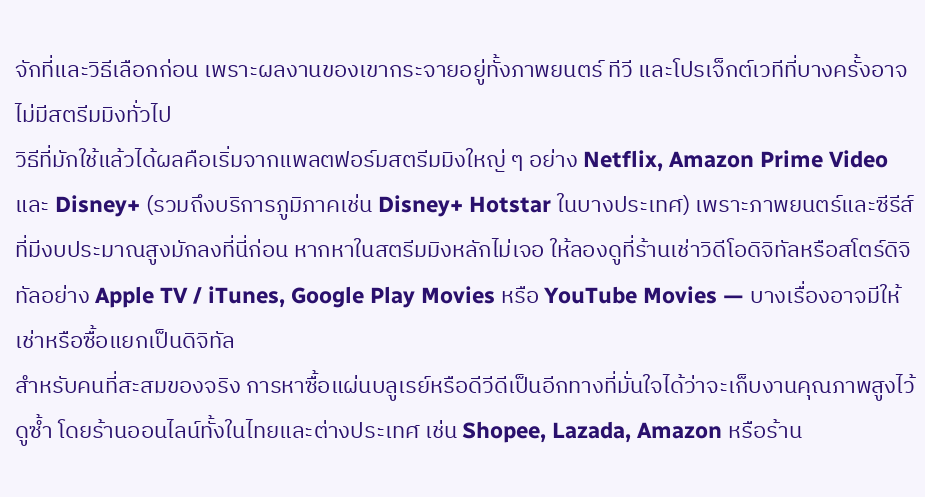จักที่และวิธีเลือกก่อน เพราะผลงานของเขากระจายอยู่ทั้งภาพยนตร์ ทีวี และโปรเจ็กต์เวทีที่บางครั้งอาจไม่มีสตรีมมิงทั่วไป
วิธีที่มักใช้แล้วได้ผลคือเริ่มจากแพลตฟอร์มสตรีมมิงใหญ่ ๆ อย่าง Netflix, Amazon Prime Video และ Disney+ (รวมถึงบริการภูมิภาคเช่น Disney+ Hotstar ในบางประเทศ) เพราะภาพยนตร์และซีรีส์ที่มีงบประมาณสูงมักลงที่นี่ก่อน หากหาในสตรีมมิงหลักไม่เจอ ให้ลองดูที่ร้านเช่าวิดีโอดิจิทัลหรือสโตร์ดิจิทัลอย่าง Apple TV / iTunes, Google Play Movies หรือ YouTube Movies — บางเรื่องอาจมีให้เช่าหรือซื้อแยกเป็นดิจิทัล
สำหรับคนที่สะสมของจริง การหาซื้อแผ่นบลูเรย์หรือดีวีดีเป็นอีกทางที่มั่นใจได้ว่าจะเก็บงานคุณภาพสูงไว้ดูซ้ำ โดยร้านออนไลน์ทั้งในไทยและต่างประเทศ เช่น Shopee, Lazada, Amazon หรือร้าน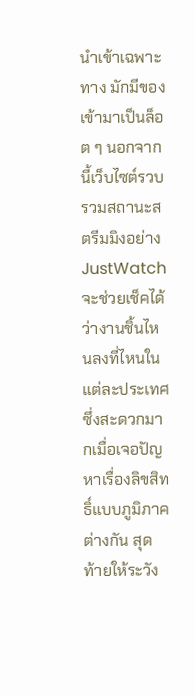นำเข้าเฉพาะทาง มักมีของเข้ามาเป็นล็อต ๆ นอกจากนี้เว็บไซต์รวบรวมสถานะสตรีมมิงอย่าง JustWatch จะช่วยเช็คได้ว่างานชิ้นไหนลงที่ไหนในแต่ละประเทศ ซึ่งสะดวกมากเมื่อเจอปัญหาเรื่องลิขสิทธิ์แบบภูมิภาคต่างกัน สุดท้ายให้ระวัง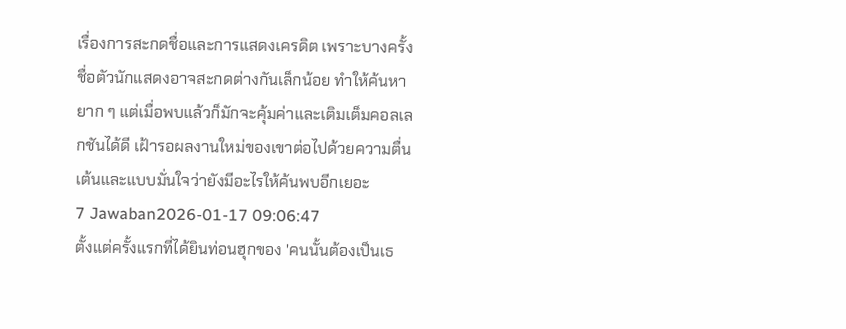เรื่องการสะกดชื่อและการแสดงเครดิต เพราะบางครั้งชื่อตัวนักแสดงอาจสะกดต่างกันเล็กน้อย ทำให้ค้นหายาก ๆ แต่เมื่อพบแล้วก็มักจะคุ้มค่าและเติมเต็มคอลเลกชันได้ดี เฝ้ารอผลงานใหม่ของเขาต่อไปด้วยความตื่นเต้นและแบบมั่นใจว่ายังมีอะไรให้ค้นพบอีกเยอะ
7 Jawaban2026-01-17 09:06:47
ตั้งแต่ครั้งแรกที่ได้ยินท่อนฮุกของ 'คนนั้นต้องเป็นเธ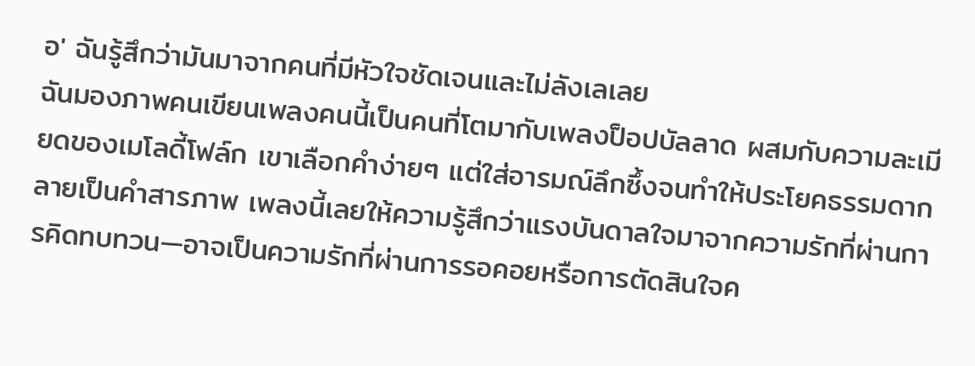อ' ฉันรู้สึกว่ามันมาจากคนที่มีหัวใจชัดเจนและไม่ลังเลเลย
ฉันมองภาพคนเขียนเพลงคนนี้เป็นคนที่โตมากับเพลงป็อปบัลลาด ผสมกับความละเมียดของเมโลดี้โฟล์ก เขาเลือกคำง่ายๆ แต่ใส่อารมณ์ลึกซึ้งจนทำให้ประโยคธรรมดากลายเป็นคำสารภาพ เพลงนี้เลยให้ความรู้สึกว่าแรงบันดาลใจมาจากความรักที่ผ่านการคิดทบทวน—อาจเป็นความรักที่ผ่านการรอคอยหรือการตัดสินใจค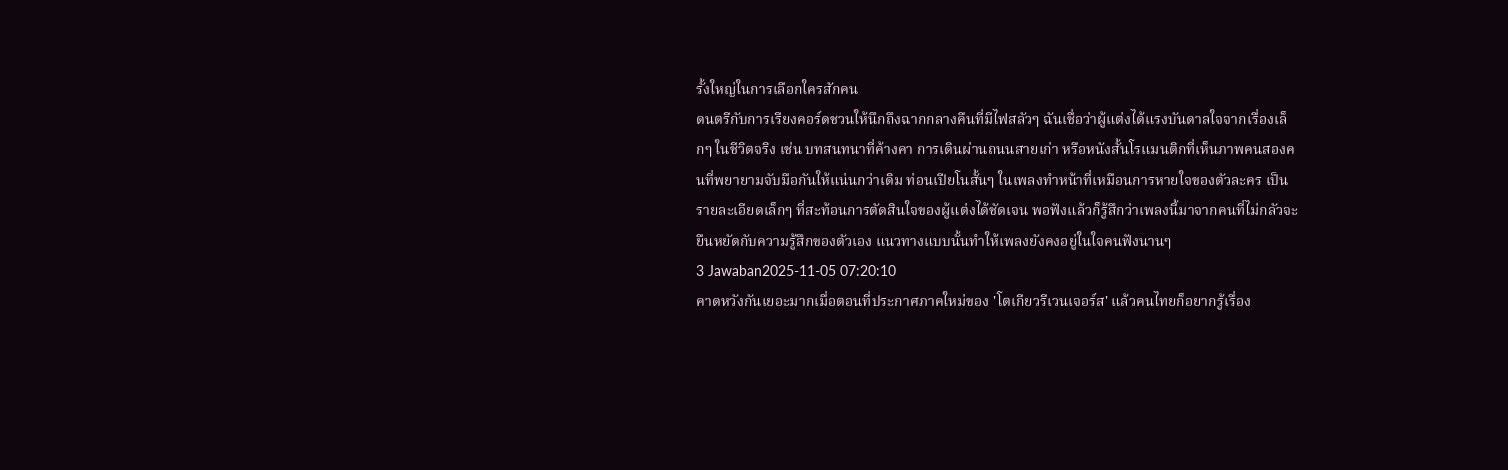รั้งใหญ่ในการเลือกใครสักคน
ดนตรีกับการเรียงคอร์ดชวนให้นึกถึงฉากกลางคืนที่มีไฟสลัวๆ ฉันเชื่อว่าผู้แต่งได้แรงบันดาลใจจากเรื่องเล็กๆ ในชีวิตจริง เช่น บทสนทนาที่ค้างคา การเดินผ่านถนนสายเก่า หรือหนังสั้นโรแมนติกที่เห็นภาพคนสองคนที่พยายามจับมือกันให้แน่นกว่าเดิม ท่อนเปียโนสั้นๆ ในเพลงทำหน้าที่เหมือนการหายใจของตัวละคร เป็นรายละเอียดเล็กๆ ที่สะท้อนการตัดสินใจของผู้แต่งได้ชัดเจน พอฟังแล้วก็รู้สึกว่าเพลงนี้มาจากคนที่ไม่กลัวจะยืนหยัดกับความรู้สึกของตัวเอง แนวทางแบบนั้นทำให้เพลงยังคงอยู่ในใจคนฟังนานๆ
3 Jawaban2025-11-05 07:20:10
คาดหวังกันเยอะมากเมื่อตอนที่ประกาศภาคใหม่ของ 'โตเกียวรีเวนเจอร์ส' แล้วคนไทยก็อยากรู้เรื่อง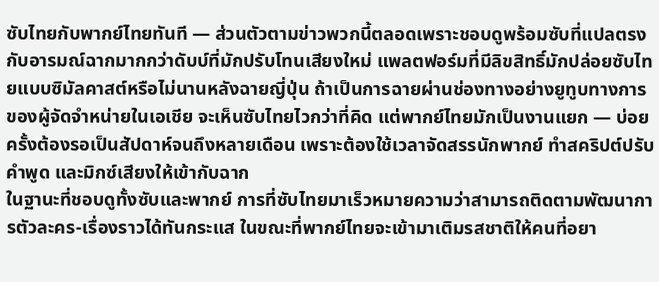ซับไทยกับพากย์ไทยทันที — ส่วนตัวตามข่าวพวกนี้ตลอดเพราะชอบดูพร้อมซับที่แปลตรงกับอารมณ์ฉากมากกว่าดับบ์ที่มักปรับโทนเสียงใหม่ แพลตฟอร์มที่มีลิขสิทธิ์มักปล่อยซับไทยแบบซิมัลคาสต์หรือไม่นานหลังฉายญี่ปุ่น ถ้าเป็นการฉายผ่านช่องทางอย่างยูทูบทางการของผู้จัดจำหน่ายในเอเชีย จะเห็นซับไทยไวกว่าที่คิด แต่พากย์ไทยมักเป็นงานแยก — บ่อยครั้งต้องรอเป็นสัปดาห์จนถึงหลายเดือน เพราะต้องใช้เวลาจัดสรรนักพากย์ ทำสคริปต์ปรับคำพูด และมิกซ์เสียงให้เข้ากับฉาก
ในฐานะที่ชอบดูทั้งซับและพากย์ การที่ซับไทยมาเร็วหมายความว่าสามารถติดตามพัฒนาการตัวละคร-เรื่องราวได้ทันกระแส ในขณะที่พากย์ไทยจะเข้ามาเติมรสชาติให้คนที่อยา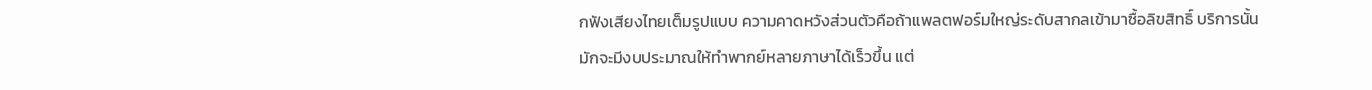กฟังเสียงไทยเต็มรูปแบบ ความคาดหวังส่วนตัวคือถ้าแพลตฟอร์มใหญ่ระดับสากลเข้ามาซื้อลิขสิทธิ์ บริการนั้นมักจะมีงบประมาณให้ทำพากย์หลายภาษาได้เร็วขึ้น แต่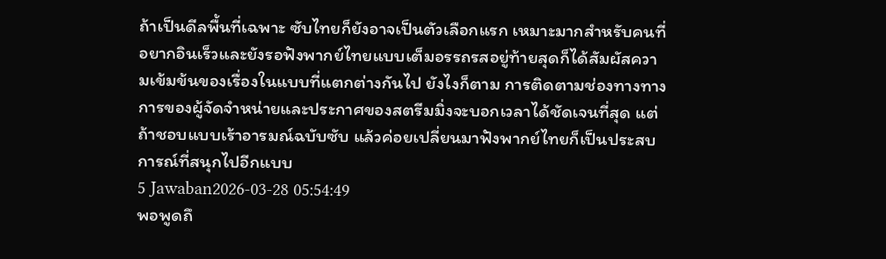ถ้าเป็นดีลพื้นที่เฉพาะ ซับไทยก็ยังอาจเป็นตัวเลือกแรก เหมาะมากสำหรับคนที่อยากอินเร็วและยังรอฟังพากย์ไทยแบบเต็มอรรถรสอยู่ท้ายสุดก็ได้สัมผัสความเข้มข้นของเรื่องในแบบที่แตกต่างกันไป ยังไงก็ตาม การติดตามช่องทางทางการของผู้จัดจำหน่ายและประกาศของสตรีมมิ่งจะบอกเวลาได้ชัดเจนที่สุด แต่ถ้าชอบแบบเร้าอารมณ์ฉบับซับ แล้วค่อยเปลี่ยนมาฟังพากย์ไทยก็เป็นประสบการณ์ที่สนุกไปอีกแบบ
5 Jawaban2026-03-28 05:54:49
พอพูดถึ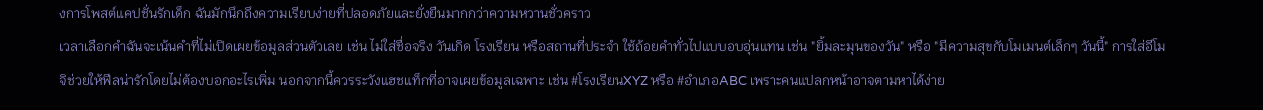งการโพสต์แคปชั่นรักเด็ก ฉันมักนึกถึงความเรียบง่ายที่ปลอดภัยและยั่งยืนมากกว่าความหวานชั่วคราว
เวลาเลือกคำฉันจะเน้นคำที่ไม่เปิดเผยข้อมูลส่วนตัวเลย เช่น ไม่ใส่ชื่อจริง วันเกิด โรงเรียน หรือสถานที่ประจำ ใช้ถ้อยคำทั่วไปแบบอบอุ่นแทน เช่น "ยิ้มละมุนของวัน" หรือ "มีความสุขกับโมเมนต์เล็กๆ วันนี้" การใส่อีโมจิช่วยให้ฟีลน่ารักโดยไม่ต้องบอกอะไรเพิ่ม นอกจากนี้ควรระวังแฮชแท็กที่อาจเผยข้อมูลเฉพาะ เช่น #โรงเรียนXYZ หรือ #อำเภอABC เพราะคนแปลกหน้าอาจตามหาได้ง่าย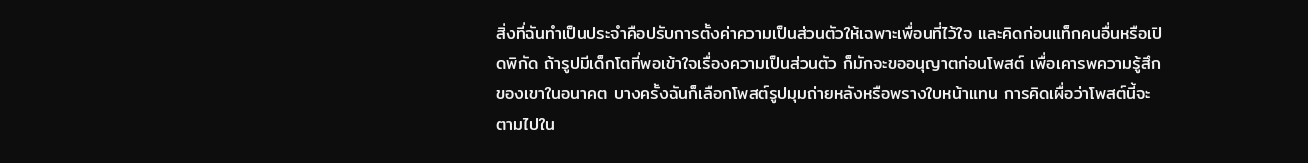สิ่งที่ฉันทำเป็นประจำคือปรับการตั้งค่าความเป็นส่วนตัวให้เฉพาะเพื่อนที่ไว้ใจ และคิดก่อนแท็กคนอื่นหรือเปิดพิกัด ถ้ารูปมีเด็กโตที่พอเข้าใจเรื่องความเป็นส่วนตัว ก็มักจะขออนุญาตก่อนโพสต์ เพื่อเคารพความรู้สึกของเขาในอนาคต บางครั้งฉันก็เลือกโพสต์รูปมุมถ่ายหลังหรือพรางใบหน้าแทน การคิดเผื่อว่าโพสต์นี้จะตามไปใน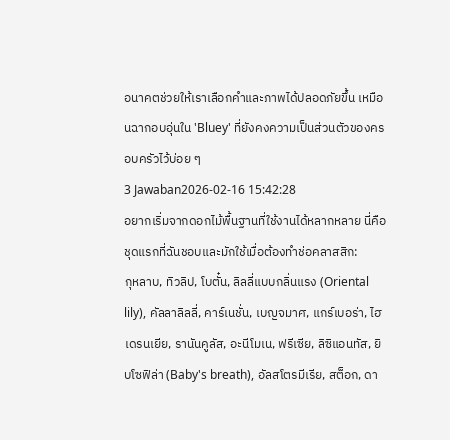อนาคตช่วยให้เราเลือกคำและภาพได้ปลอดภัยขึ้น เหมือนฉากอบอุ่นใน 'Bluey' ที่ยังคงความเป็นส่วนตัวของครอบครัวไว้บ่อย ๆ
3 Jawaban2026-02-16 15:42:28
อยากเริ่มจากดอกไม้พื้นฐานที่ใช้งานได้หลากหลาย นี่คือชุดแรกที่ฉันชอบและมักใช้เมื่อต้องทำช่อคลาสสิก:
กุหลาบ, ทิวลิป, โบตั๋น, ลิลลี่แบบกลิ่นแรง (Oriental lily), คัลลาลิลลี่, คาร์เนชั่น, เบญจมาศ, แกร์เบอร่า, ไฮเดรนเยีย, รานันคูลัส, อะนีโมเน, ฟรีเซีย, ลิซิแอนทัส, ยิบโซฟิล่า (Baby's breath), อัลสโตรมีเรีย, สต็อก, ดา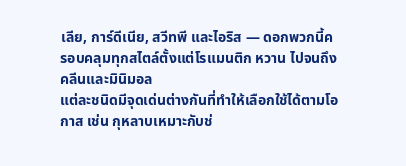เลีย, การ์ดีเนีย, สวีทพี และไอริส — ดอกพวกนี้ครอบคลุมทุกสไตล์ตั้งแต่โรแมนติก หวาน ไปจนถึงคลีนและมินิมอล
แต่ละชนิดมีจุดเด่นต่างกันที่ทำให้เลือกใช้ได้ตามโอกาส เช่น กุหลาบเหมาะกับช่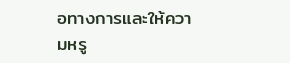อทางการและให้ความหรู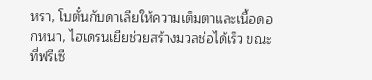หรา, โบตั๋นกับดาเลียให้ความเต็มตาและเนื้อดอกหนา, ไฮเดรนเยียช่วยสร้างมวลช่อได้เร็ว ขณะที่ฟรีเซี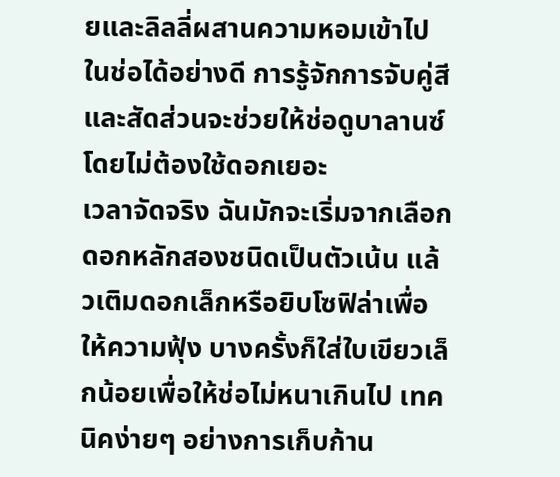ยและลิลลี่ผสานความหอมเข้าไปในช่อได้อย่างดี การรู้จักการจับคู่สีและสัดส่วนจะช่วยให้ช่อดูบาลานซ์โดยไม่ต้องใช้ดอกเยอะ
เวลาจัดจริง ฉันมักจะเริ่มจากเลือกดอกหลักสองชนิดเป็นตัวเน้น แล้วเติมดอกเล็กหรือยิบโซฟิล่าเพื่อให้ความฟุ้ง บางครั้งก็ใส่ใบเขียวเล็กน้อยเพื่อให้ช่อไม่หนาเกินไป เทคนิคง่ายๆ อย่างการเก็บก้าน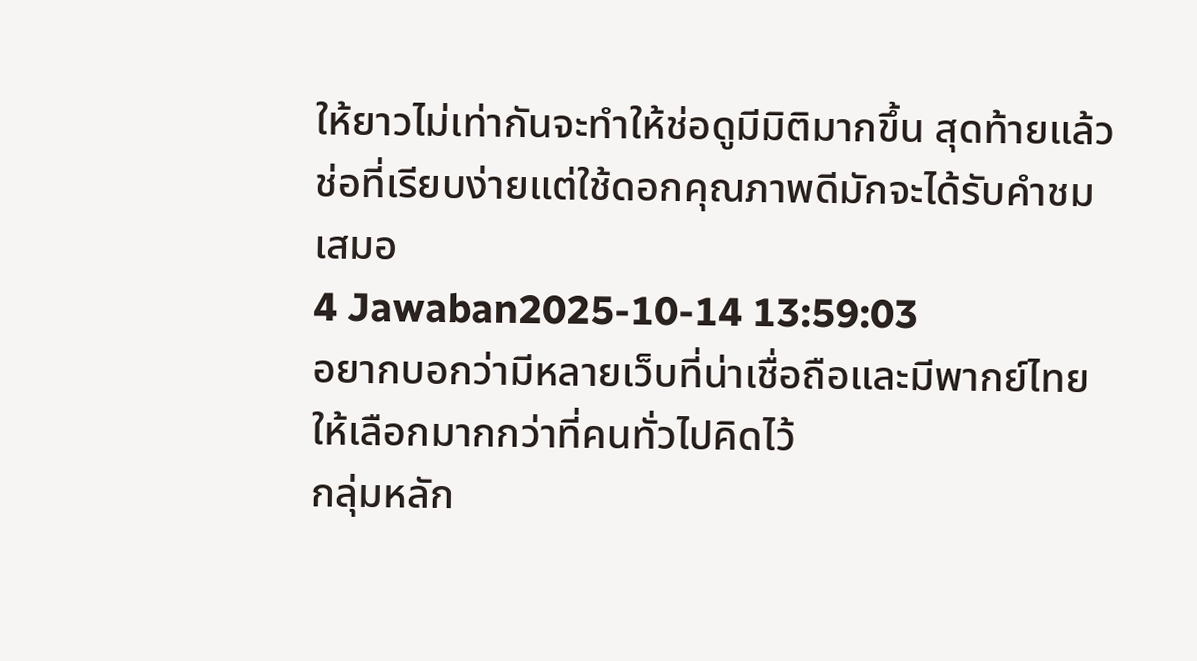ให้ยาวไม่เท่ากันจะทำให้ช่อดูมีมิติมากขึ้น สุดท้ายแล้วช่อที่เรียบง่ายแต่ใช้ดอกคุณภาพดีมักจะได้รับคำชมเสมอ
4 Jawaban2025-10-14 13:59:03
อยากบอกว่ามีหลายเว็บที่น่าเชื่อถือและมีพากย์ไทยให้เลือกมากกว่าที่คนทั่วไปคิดไว้
กลุ่มหลัก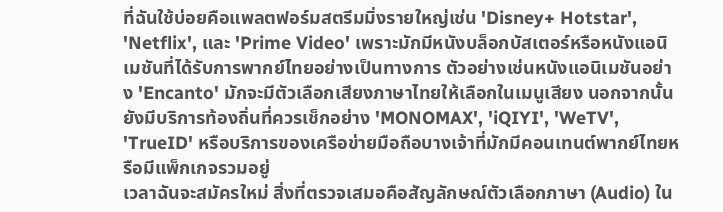ที่ฉันใช้บ่อยคือแพลตฟอร์มสตรีมมิ่งรายใหญ่เช่น 'Disney+ Hotstar', 'Netflix', และ 'Prime Video' เพราะมักมีหนังบล็อกบัสเตอร์หรือหนังแอนิเมชันที่ได้รับการพากย์ไทยอย่างเป็นทางการ ตัวอย่างเช่นหนังแอนิเมชันอย่าง 'Encanto' มักจะมีตัวเลือกเสียงภาษาไทยให้เลือกในเมนูเสียง นอกจากนั้นยังมีบริการท้องถิ่นที่ควรเช็กอย่าง 'MONOMAX', 'iQIYI', 'WeTV', 'TrueID' หรือบริการของเครือข่ายมือถือบางเจ้าที่มักมีคอนเทนต์พากย์ไทยหรือมีแพ็กเกจรวมอยู่
เวลาฉันจะสมัครใหม่ สิ่งที่ตรวจเสมอคือสัญลักษณ์ตัวเลือกภาษา (Audio) ใน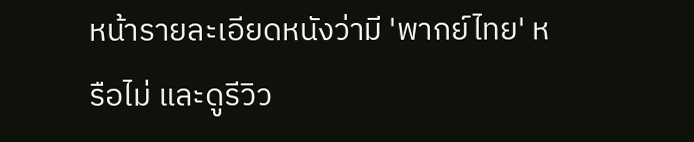หน้ารายละเอียดหนังว่ามี 'พากย์ไทย' หรือไม่ และดูรีวิว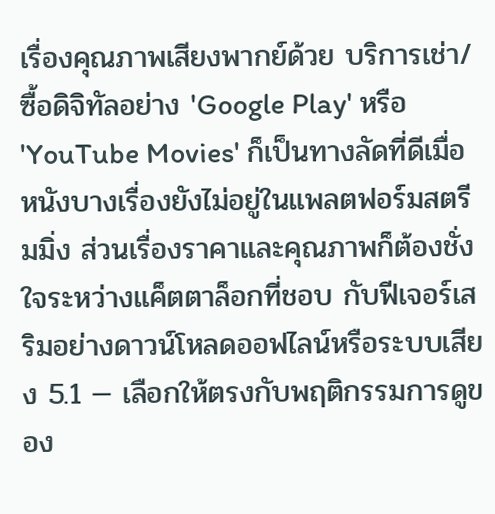เรื่องคุณภาพเสียงพากย์ด้วย บริการเช่า/ซื้อดิจิทัลอย่าง 'Google Play' หรือ 'YouTube Movies' ก็เป็นทางลัดที่ดีเมื่อหนังบางเรื่องยังไม่อยู่ในแพลตฟอร์มสตรีมมิ่ง ส่วนเรื่องราคาและคุณภาพก็ต้องชั่งใจระหว่างแค็ตตาล็อกที่ชอบ กับฟีเจอร์เสริมอย่างดาวน์โหลดออฟไลน์หรือระบบเสียง 5.1 — เลือกให้ตรงกับพฤติกรรมการดูของ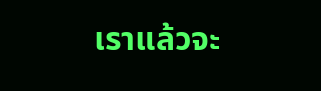เราแล้วจะ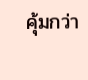คุ้มกว่า